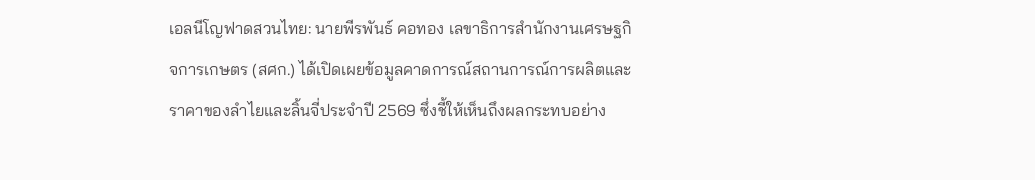เอลนีโญฟาดสวนไทย: นายพีรพันธ์ คอทอง เลขาธิการสำนักงานเศรษฐกิจการเกษตร (สศก.) ได้เปิดเผยข้อมูลคาดการณ์สถานการณ์การผลิตและราคาของลำไยและลิ้นจี่ประจำปี 2569 ซึ่งชี้ให้เห็นถึงผลกระทบอย่าง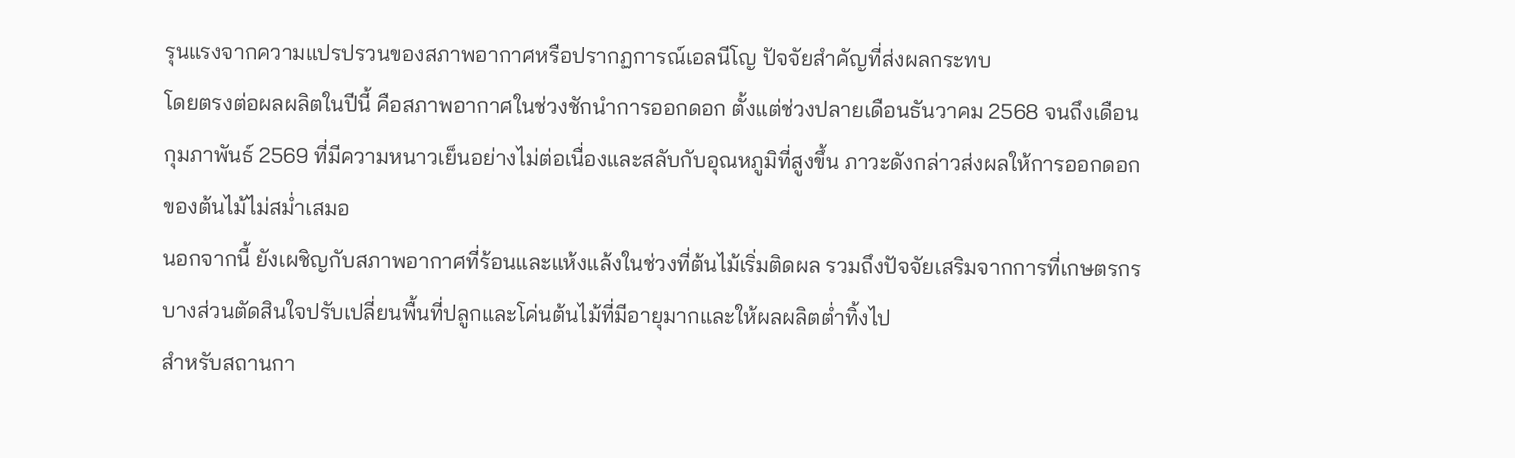รุนแรงจากความแปรปรวนของสภาพอากาศหรือปรากฏการณ์เอลนีโญ ปัจจัยสำคัญที่ส่งผลกระทบ
โดยตรงต่อผลผลิตในปีนี้ คือสภาพอากาศในช่วงชักนำการออกดอก ตั้งแต่ช่วงปลายเดือนธันวาคม 2568 จนถึงเดือนกุมภาพันธ์ 2569 ที่มีความหนาวเย็นอย่างไม่ต่อเนื่องและสลับกับอุณหภูมิที่สูงขึ้น ภาวะดังกล่าวส่งผลให้การออกดอกของต้นไม้ไม่สม่ำเสมอ
นอกจากนี้ ยังเผชิญกับสภาพอากาศที่ร้อนและแห้งแล้งในช่วงที่ต้นไม้เริ่มติดผล รวมถึงปัจจัยเสริมจากการที่เกษตรกรบางส่วนตัดสินใจปรับเปลี่ยนพื้นที่ปลูกและโค่นต้นไม้ที่มีอายุมากและให้ผลผลิตต่ำทิ้งไป
สำหรับสถานกา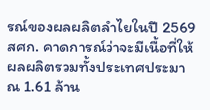รณ์ของผลผลิตลำไยในปี 2569 สศก. คาดการณ์ว่าจะมีเนื้อที่ให้ผลผลิตรวมทั้งประเทศประมาณ 1.61 ล้าน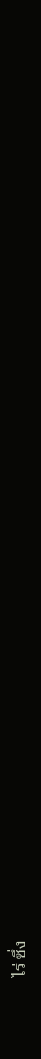ไร่ ซึ่ง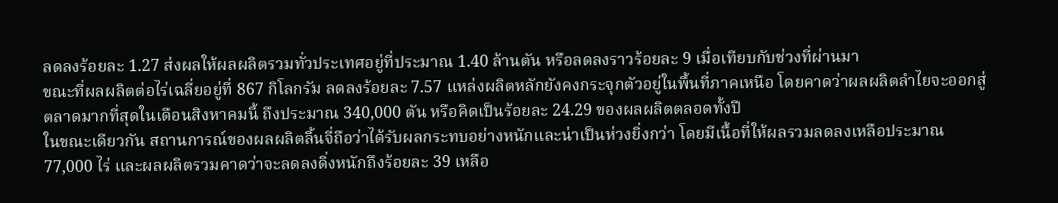ลดลงร้อยละ 1.27 ส่งผลให้ผลผลิตรวมทั่วประเทศอยู่ที่ประมาณ 1.40 ล้านตัน หรือลดลงราวร้อยละ 9 เมื่อเทียบกับช่วงที่ผ่านมา
ขณะที่ผลผลิตต่อไร่เฉลี่ยอยู่ที่ 867 กิโลกรัม ลดลงร้อยละ 7.57 แหล่งผลิตหลักยังคงกระจุกตัวอยู่ในพื้นที่ภาคเหนือ โดยคาดว่าผลผลิตลำไยจะออกสู่ตลาดมากที่สุดในเดือนสิงหาคมนี้ ถึงประมาณ 340,000 ตัน หรือคิดเป็นร้อยละ 24.29 ของผลผลิตตลอดทั้งปี
ในขณะเดียวกัน สถานการณ์ของผลผลิตลิ้นจี่ถือว่าได้รับผลกระทบอย่างหนักและน่าเป็นห่วงยิ่งกว่า โดยมีเนื้อที่ให้ผลรวมลดลงเหลือประมาณ 77,000 ไร่ และผลผลิตรวมคาดว่าจะลดลงดิ่งหนักถึงร้อยละ 39 เหลือ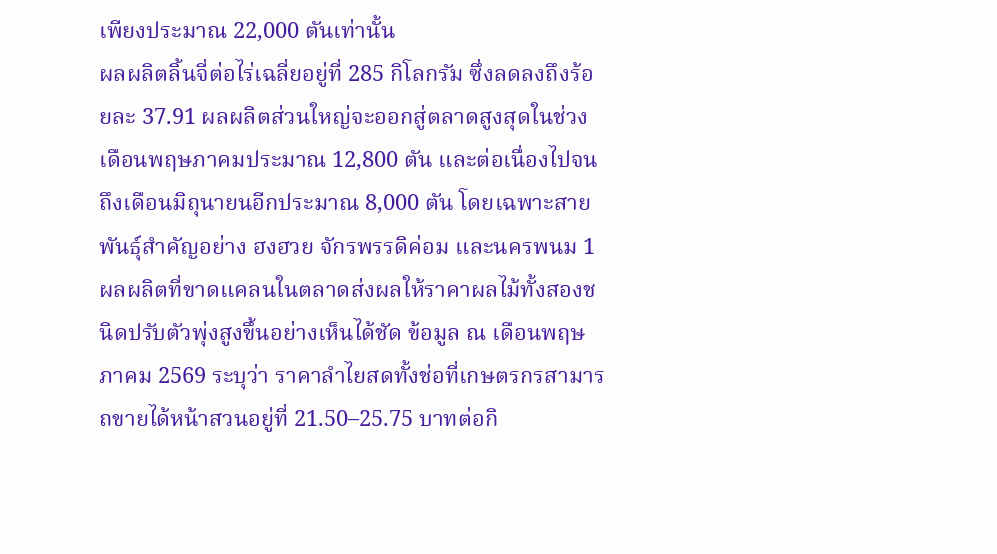เพียงประมาณ 22,000 ตันเท่านั้น
ผลผลิตลิ้นจี่ต่อไร่เฉลี่ยอยู่ที่ 285 กิโลกรัม ซึ่งลดลงถึงร้อยละ 37.91 ผลผลิตส่วนใหญ่จะออกสู่ตลาดสูงสุดในช่วงเดือนพฤษภาคมประมาณ 12,800 ตัน และต่อเนื่องไปจนถึงเดือนมิถุนายนอีกประมาณ 8,000 ตัน โดยเฉพาะสายพันธุ์สำคัญอย่าง ฮงฮวย จักรพรรดิค่อม และนครพนม 1
ผลผลิตที่ขาดแคลนในตลาดส่งผลให้ราคาผลไม้ทั้งสองชนิดปรับตัวพุ่งสูงขึ้นอย่างเห็นได้ชัด ข้อมูล ณ เดือนพฤษภาคม 2569 ระบุว่า ราคาลำไยสดทั้งช่อที่เกษตรกรสามารถขายได้หน้าสวนอยู่ที่ 21.50–25.75 บาทต่อกิ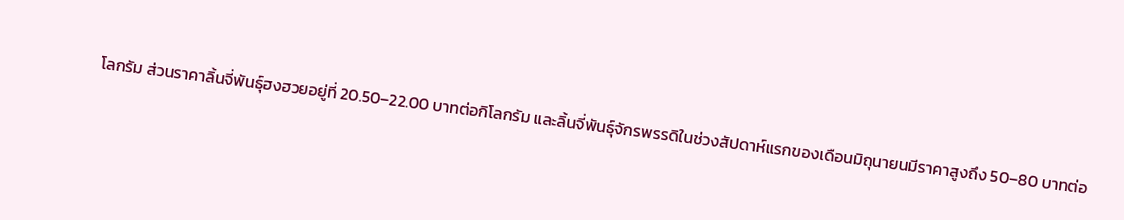โลกรัม ส่วนราคาลิ้นจี่พันธุ์ฮงฮวยอยู่ที่ 20.50–22.00 บาทต่อกิโลกรัม และลิ้นจี่พันธุ์จักรพรรดิในช่วงสัปดาห์แรกของเดือนมิถุนายนมีราคาสูงถึง 50–80 บาทต่อ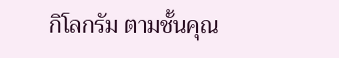กิโลกรัม ตามชั้นคุณ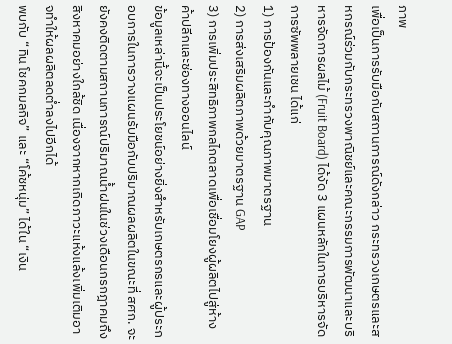ภาพ
เพื่อเป็นการรับมือกับสถานการณ์ดังกล่าว กระทรวงเกษตรและสหกรณ์ร่วมกับกระทรวงพาณิชย์และคณะกรรมการพัฒนาและบริหารจัดการผลไม้ (Fruit Board) ได้งัด 3 แผนหลักในการบริหารจัดการซัพพลายเชน ได้แก่
1) การป้องกันและกำกับคุณภาพมาตรฐาน
2) การส่งเสริมผลิตภาพด้วยมาตรฐาน GAP
3) การเพิ่มประสิทธิภาพกลไกตลาดเพื่อเชื่อมโยงผู้ผลิตไปสู่ห้างค้าปลีกและช่องทางออนไลน์
ข้อมูลเหล่านี้จะเป็นประโยชน์อย่างยิ่งสำหรับเกษตรกรและผู้ประกอบการในการวางแผนรับมือกับปริมาณผลผลิตในขณะที่ สศก. จะยังคงติดตามสถานการณ์ปริมาณน้ำฝนในช่วงเดือนกรกฎาคมถึงสิงหาคมอย่างใกล้ชิด เนื่องจากหากเกิดภาวะแห้งแล้งเพิ่มเติมอาจทำให้ผลผลิตลดต่ำลงไปอีกได้
พบกับ “ทิน โชคกมลกิจ” และ “โค้ชหนุ่ม” ได้ใน “เงิน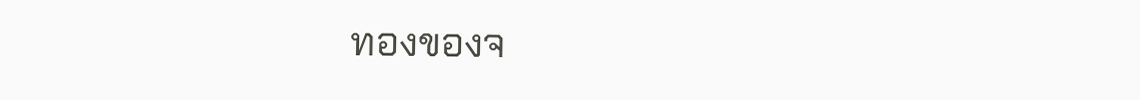ทองของจ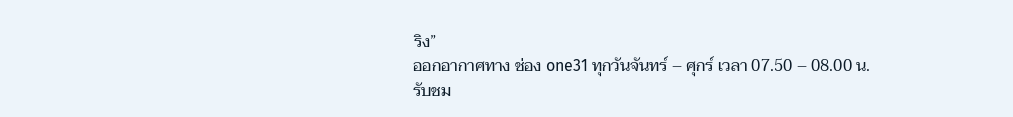ริง”
ออกอากาศทาง ช่อง one31 ทุกวันจันทร์ – ศุกร์ เวลา 07.50 – 08.00 น.
รับชม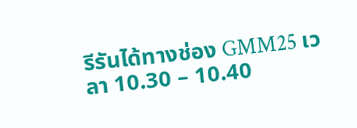รีรันได้ทางช่อง GMM25 เวลา 10.30 – 10.40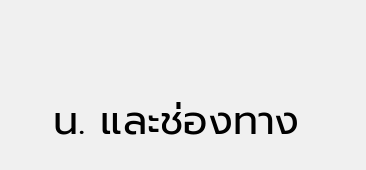น. และช่องทาง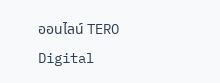ออนไลน์ TERO Digital